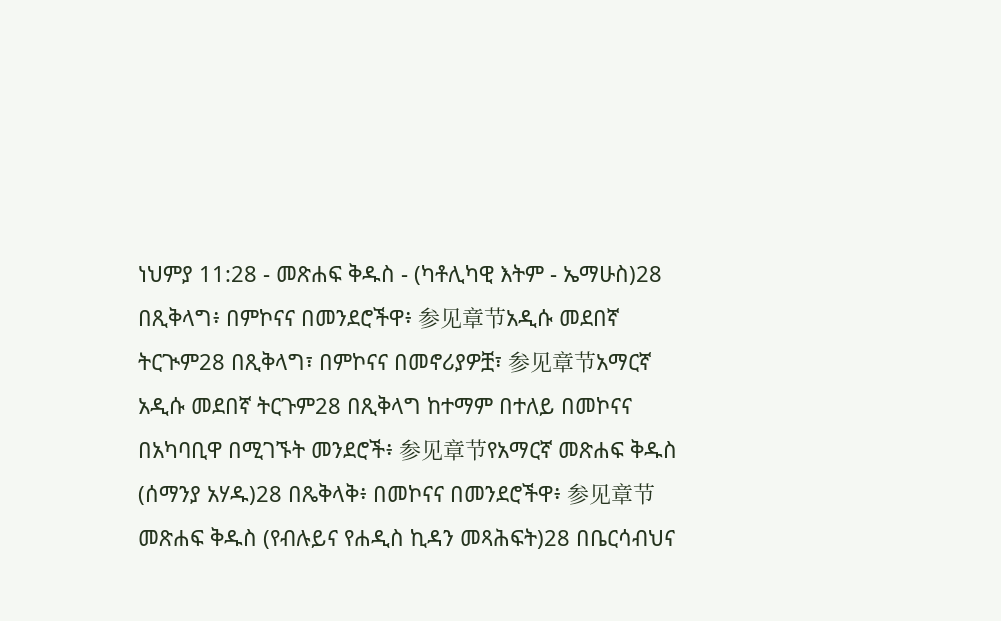ነህምያ 11:28 - መጽሐፍ ቅዱስ - (ካቶሊካዊ እትም - ኤማሁስ)28 በጺቅላግ፥ በምኮናና በመንደሮችዋ፥ 参见章节አዲሱ መደበኛ ትርጒም28 በጺቅላግ፣ በምኮናና በመኖሪያዎቿ፣ 参见章节አማርኛ አዲሱ መደበኛ ትርጉም28 በጺቅላግ ከተማም በተለይ በመኮናና በአካባቢዋ በሚገኙት መንደሮች፥ 参见章节የአማርኛ መጽሐፍ ቅዱስ (ሰማንያ አሃዱ)28 በጼቅላቅ፥ በመኮናና በመንደሮችዋ፥ 参见章节መጽሐፍ ቅዱስ (የብሉይና የሐዲስ ኪዳን መጻሕፍት)28 በቤርሳብህና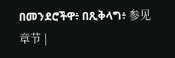በመንደሮችዋ፥ በጺቅላግ፥ 参见章节 |